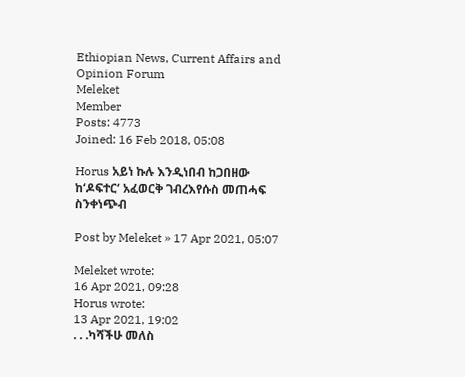Ethiopian News, Current Affairs and Opinion Forum
Meleket
Member
Posts: 4773
Joined: 16 Feb 2018, 05:08

Horus አይነ ኩሉ እንዲነበብ ከጋበዘው ከ‘ዶፍተር‘ አፈወርቅ ገብረእየሱስ መጠሓፍ ስንቀነጭብ

Post by Meleket » 17 Apr 2021, 05:07

Meleket wrote:
16 Apr 2021, 09:28
Horus wrote:
13 Apr 2021, 19:02
. . .ካሻችሁ መለስ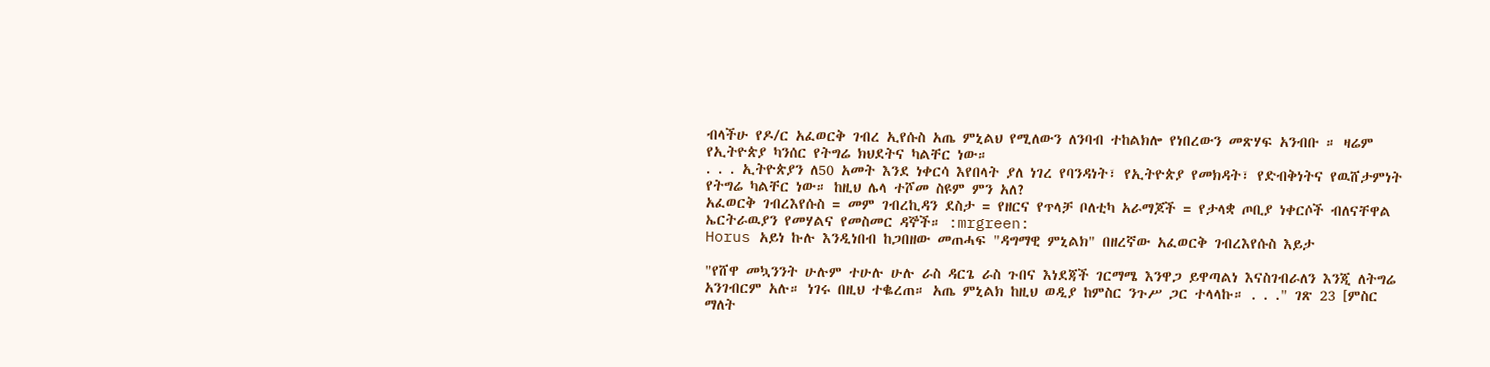ብላችሁ የዶ/ር አፈወርቅ ገብረ ኢየሱስ አጤ ምኒልህ የሚለውን ለንባብ ተከልክሎ የነበረውን መጽሃፍ አንብቡ ። ዛሬም የኢትዮጵያ ካንሰር የትግሬ ክህደትና ካልቸር ነው።
. . . ኢትዮጵያን ለ50 አመት እንደ ነቀርሳ እየበላት ያለ ነገረ የባንዳነት፣ የኢትዮጵያ የመክዳት፣ የድብቅነትና የዉሸታምነት የትግሬ ካልቸር ነው። ከዚህ ሌላ ተሾመ ስዩም ምን አለ?
አፈወርቅ ገብረእየሱስ = መም ገብረኪዳን ደስታ = የዘርና የጥላቻ ቦለቲካ አራማጆች = የታላቋ ጦቢያ ነቀርሶች ብለናቸዋል ኤርትራዉያን የመሃልና የመስመር ዳኞች። :mrgreen:
Horus አይነ ኩሉ እንዲነበብ ከጋበዘው መጠሓፍ "ዳግማዊ ምኒልክ" በዘረኛው አፈወርቅ ገብረእየሱስ እይታ

"የሸዋ መኳንንት ሁሉም ተሁሉ ሁሉ ራስ ዳርጌ ራስ ጉበና እነደጃች ገርማሜ እንዋጋ ይዋጣልነ እናስገብራለን እንጂ ለትግሬ አንገብርም አሉ። ነገሩ በዚህ ተቈረጠ። አጤ ምኒልክ ከዚህ ወዲያ ከምስር ንጉሥ ጋር ተላላኩ። . . ." ገጽ 23 [ምስር ማለት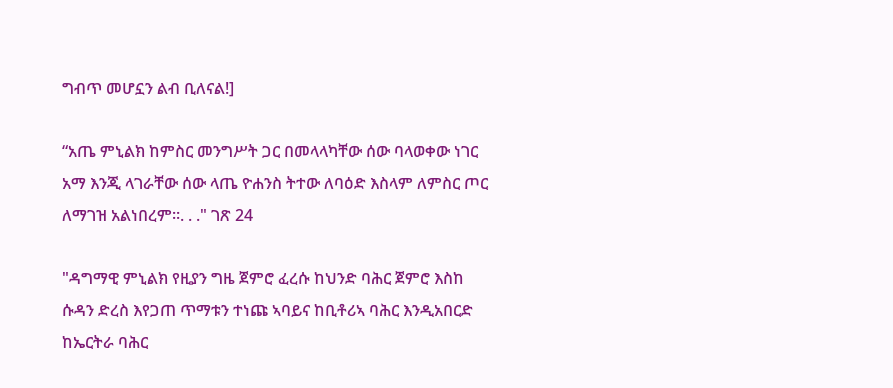ግብጥ መሆኗን ልብ ቢለናል!]

“አጤ ምኒልክ ከምስር መንግሥት ጋር በመላላካቸው ሰው ባላወቀው ነገር አማ እንጂ ላገራቸው ሰው ላጤ ዮሐንስ ትተው ለባዕድ እስላም ለምስር ጦር ለማገዝ አልነበረም።. . ." ገጽ 24

"ዳግማዊ ምኒልክ የዚያን ግዜ ጀምሮ ፈረሱ ከህንድ ባሕር ጀምሮ እስከ ሱዳን ድረስ እየጋጠ ጥማቱን ተነጩ ኣባይና ከቢቶሪኣ ባሕር እንዲአበርድ ከኤርትራ ባሕር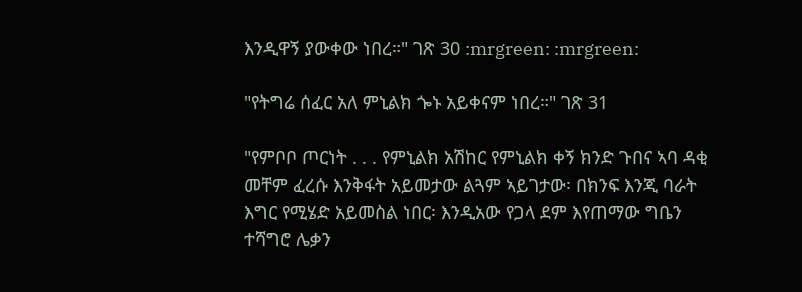እንዲዋኝ ያውቀው ነበረ።" ገጽ 30 :mrgreen: :mrgreen:

"የትግሬ ሰፈር አለ ምኒልክ ጐኑ አይቀናም ነበረ።" ገጽ 31

"የምቦቦ ጦርነት . . . የምኒልክ አሽከር የምኒልክ ቀኝ ክንድ ጉበና ኣባ ዳቂ መቸም ፈረሱ እንቅፋት አይመታው ልጓም ኣይገታው፡ በክንፍ እንጂ ባራት እግር የሚሄድ አይመስል ነበር፡ እንዲአው የጋላ ደም እየጠማው ግቤን ተሻግሮ ሌቃን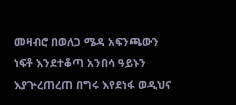መዛብሮ በወለጋ ሜዳ አፍንጫውን ነፍቶ እንደተቆጣ አንበሳ ዓይኑን እያጕረጠረጠ በግሩ እየደነፋ ወዲህና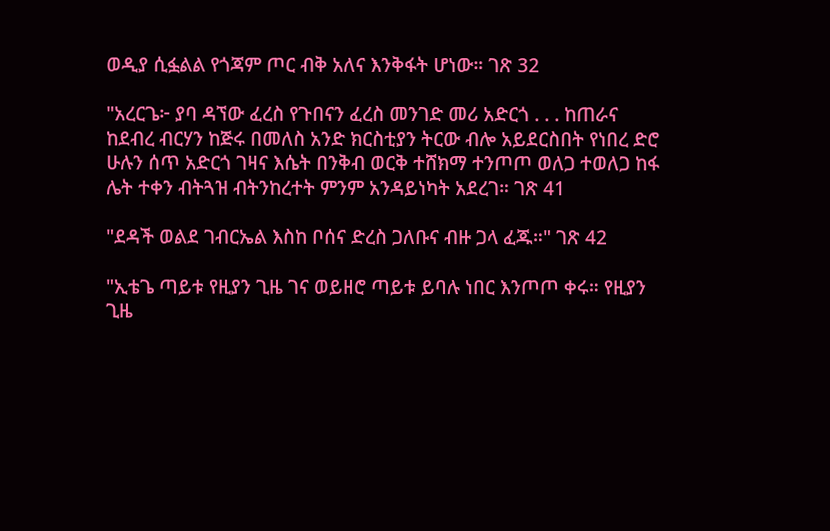ወዲያ ሲፏልል የጎጃም ጦር ብቅ አለና እንቅፋት ሆነው። ገጽ 32

"አረርጌ፦ ያባ ዳኘው ፈረስ የጉበናን ፈረስ መንገድ መሪ አድርጎ . . . ከጠራና ከደብረ ብርሃን ከጅሩ በመለስ አንድ ክርስቲያን ትርው ብሎ አይደርስበት የነበረ ድሮ ሁሉን ሰጥ አድርጎ ገዛና እሴት በንቅብ ወርቅ ተሸክማ ተንጦጦ ወለጋ ተወለጋ ከፋ ሌት ተቀን ብትጓዝ ብትንከረተት ምንም አንዳይነካት አደረገ። ገጽ 41

"ደዳች ወልደ ገብርኤል እስከ ቦሰና ድረስ ጋለቡና ብዙ ጋላ ፈጁ።" ገጽ 42

"ኢቴጌ ጣይቱ የዚያን ጊዜ ገና ወይዘሮ ጣይቱ ይባሉ ነበር እንጦጦ ቀሩ። የዚያን ጊዜ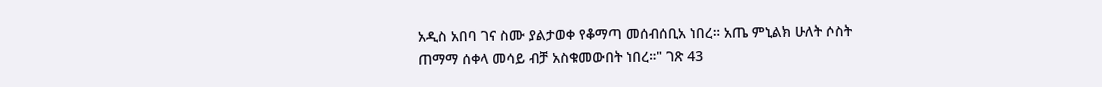አዲስ አበባ ገና ስሙ ያልታወቀ የቆማጣ መሰብሰቢአ ነበረ። አጤ ምኒልክ ሁለት ሶስት ጠማማ ሰቀላ መሳይ ብቻ አስቁመውበት ነበረ።" ገጽ 43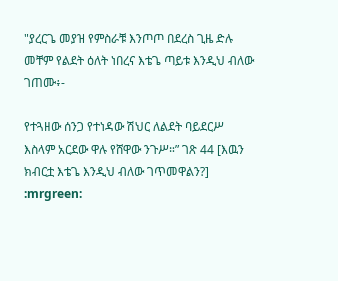"ያረርጌ መያዝ የምስራቹ እንጦጦ በደረስ ጊዜ ድሉ መቸም የልደት ዕለት ነበረና እቴጌ ጣይቱ እንዲህ ብለው ገጠሙ፥-

የተጓዘው ሰንጋ የተነዳው ሽህር ለልደት ባይደርሥ
እስላም አርደው ዋሉ የሸዋው ንጉሥ።” ገጽ 44 [እዉን ክብርቷ እቴጌ እንዲህ ብለው ገጥመዋልን?] :mrgreen: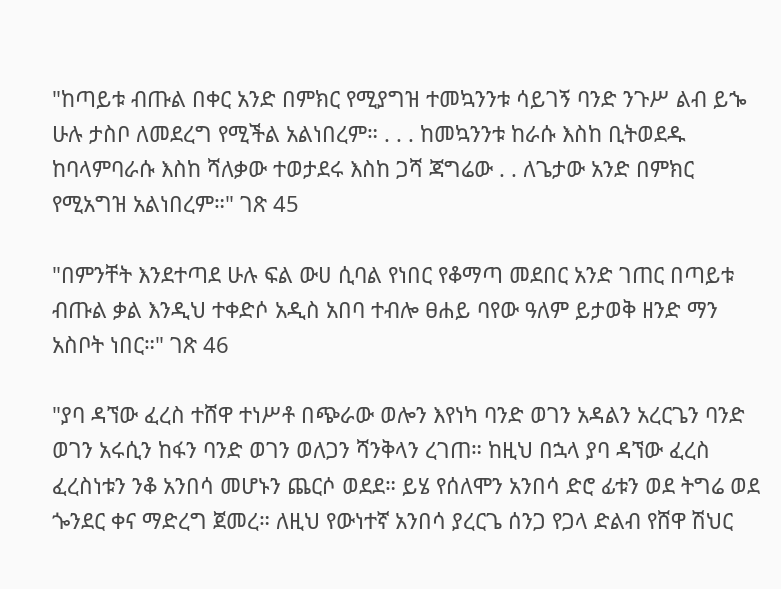"ከጣይቱ ብጡል በቀር አንድ በምክር የሚያግዝ ተመኳንንቱ ሳይገኝ ባንድ ንጉሥ ልብ ይኈ ሁሉ ታስቦ ለመደረግ የሚችል አልነበረም። . . . ከመኳንንቱ ከራሱ እስከ ቢትወደዱ ከባላምባራሱ እስከ ሻለቃው ተወታደሩ እስከ ጋሻ ጃግሬው . . ለጌታው አንድ በምክር የሚአግዝ አልነበረም።" ገጽ 45

"በምንቸት እንደተጣደ ሁሉ ፍል ውሀ ሲባል የነበር የቆማጣ መደበር አንድ ገጠር በጣይቱ ብጡል ቃል እንዲህ ተቀድሶ አዲስ አበባ ተብሎ ፀሐይ ባየው ዓለም ይታወቅ ዘንድ ማን አስቦት ነበር።" ገጽ 46

"ያባ ዳኘው ፈረስ ተሸዋ ተነሥቶ በጭራው ወሎን እየነካ ባንድ ወገን አዳልን አረርጌን ባንድ ወገን አሩሲን ከፋን ባንድ ወገን ወለጋን ሻንቅላን ረገጠ። ከዚህ በኋላ ያባ ዳኘው ፈረስ ፈረስነቱን ንቆ አንበሳ መሆኑን ጨርሶ ወደደ። ይሄ የሰለሞን አንበሳ ድሮ ፊቱን ወደ ትግሬ ወደ ጐንደር ቀና ማድረግ ጀመረ። ለዚህ የውነተኛ አንበሳ ያረርጌ ሰንጋ የጋላ ድልብ የሸዋ ሽህር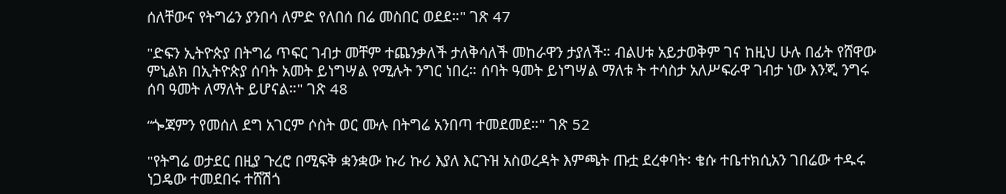ሰለቸውና የትግሬን ያንበሳ ለምድ የለበሰ በሬ መስበር ወደደ።" ገጽ 47

"ድፍን ኢትዮጵያ በትግሬ ጥፍር ገብታ መቸም ተጨንቃለች ታለቅሳለች መከራዋን ታያለች። ብልሀቱ አይታወቅም ገና ከዚህ ሁሉ በፊት የሸዋው ምኒልክ በኢትዮጵያ ሰባት አመት ይነግሣል የሚሉት ንግር ነበረ። ሰባት ዓመት ይነግሣል ማለቱ ት ተሳስታ አለሥፍራዋ ገብታ ነው እንጂ ንግሩ ሰባ ዓመት ለማለት ይሆናል።" ገጽ 48

“ጐጃምን የመሰለ ደግ አገርም ሶስት ወር ሙሉ በትግሬ አንበጣ ተመደመደ።" ገጽ 52

"የትግሬ ወታደር በዚያ ጉረሮ በሚፍቅ ቋንቋው ኩሪ ኩሪ እያለ እርጉዝ አስወረዳት እምጫት ጡቷ ደረቀባት፡ ቄሱ ተቤተክሲአን ገበሬው ተዱሩ ነጋዴው ተመደበሩ ተሸሽጎ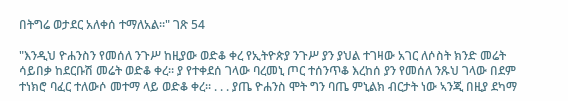በትግሬ ወታደር አለቀሰ ተማለአል።" ገጽ 54

"እንዲህ ዮሐንስን የመሰለ ንጉሥ ከዚያው ወድቆ ቀረ የኢትዮጵያ ንጉሥ ያን ያህል ተገዛው አገር ለሶስት ክንድ መሬት ሳይበቃ ከደርቡሽ መሬት ወድቆ ቀረ። ያ የተቀደሰ ገላው ባረመኒ ጦር ተሰንጥቆ እረከሰ ያን የመሰለ ንጹህ ገላው በደም ተነክሮ ባፈር ተለውሶ መተማ ላይ ወድቆ ቀረ። . . . ያጤ ዮሐንስ ሞት ግን ባጤ ምኒልክ ብርታት ነው ኣንጂ በዚያ ደካማ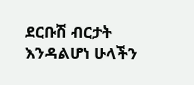ደርቡሽ ብርታት እንዳልሆነ ሁላችን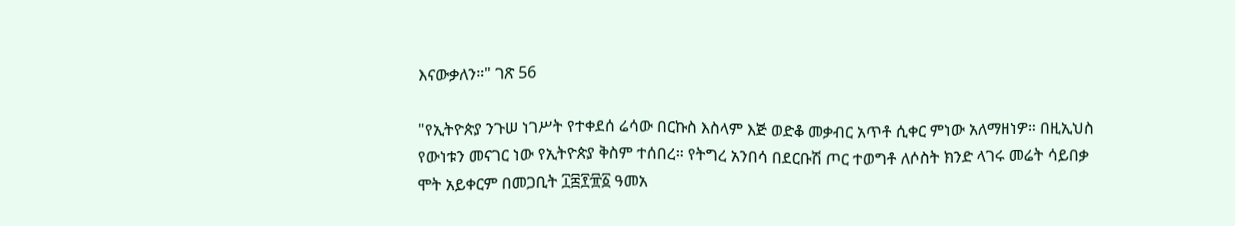እናውቃለን።" ገጽ 56

"የኢትዮጵያ ንጉሠ ነገሥት የተቀደሰ ሬሳው በርኩስ እስላም እጅ ወድቆ መቃብር አጥቶ ሲቀር ምነው አለማዘነዎ። በዚኢህስ የውነቱን መናገር ነው የኢትዮጵያ ቅስም ተሰበረ። የትግረ አንበሳ በደርቡሽ ጦር ተወግቶ ለሶስት ክንድ ላገሩ መሬት ሳይበቃ ሞት አይቀርም በመጋቢት ፲፰፻፹፩ ዓመአ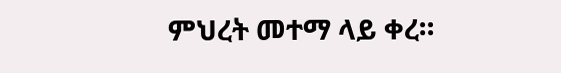ምህረት መተማ ላይ ቀረ።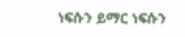ነፍሱን ይማር ነፍሱን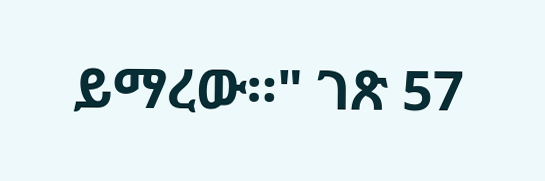ይማረው።" ገጽ 57